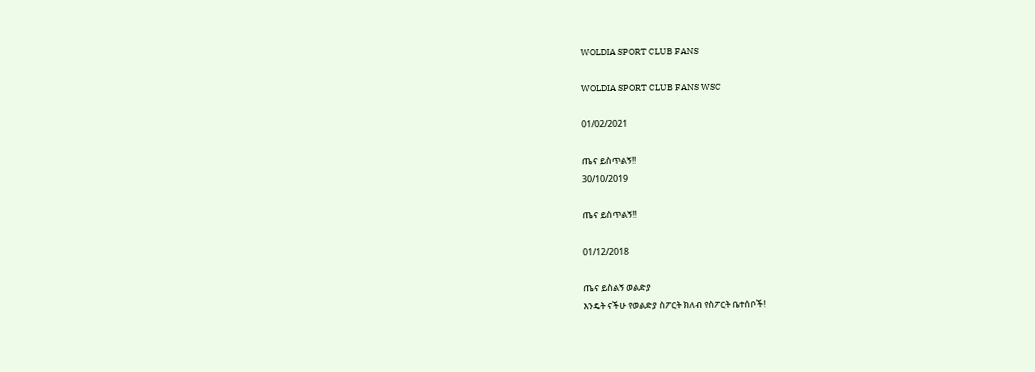WOLDIA SPORT CLUB FANS

WOLDIA SPORT CLUB FANS WSC

01/02/2021

ጤና ይስጥልኝ!!
30/10/2019

ጤና ይስጥልኝ!!

01/12/2018

ጤና ይስልኝ ወልድያ
እንዴት ናችሁ የወልድያ ስፖርት ክለብ የስፖርት ቤተሰቦች!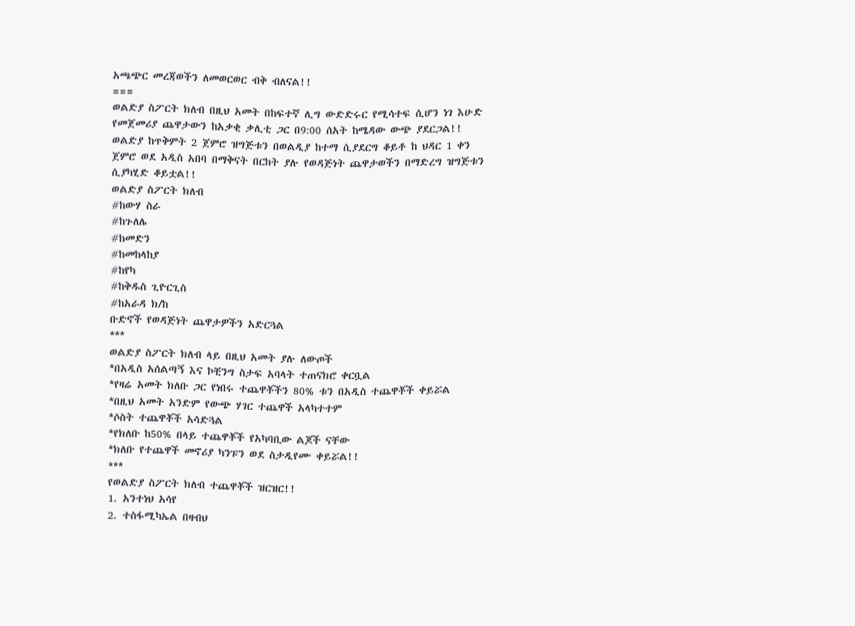አጫጭር መረጃወችን ለመወርወር ብቅ ብለናል!!
===
ወልድያ ስፖርት ክለብ በዚህ አመት በከፍተኛ ሊግ ውድድሩር የሚሳተፍ ሲሆን ነገ እሁድ የመጀመሪያ ጨዋታውን ከአቃቂ ቃሊቲ ጋር በ9:00 ሰአት ከሜዳው ውጭ ያደርጋል!!
ወልድያ ከጥቅምት 2 ጀምሮ ዝግጅቱን በወልዲያ ከተማ ሲያደርግ ቆይቶ ከ ህዳር 1 ቀን ጀምሮ ወደ አዲስ አበባ በማቅናት በርከት ያሉ የወዳጅነት ጨዋታወችን በማድረግ ዝግጅቱን ሲያካሂድ ቆይቷል!!
ወልድያ ስፖርት ክለብ
#ከውሃ ስራ
#ከጉለሌ
#ከመድን
#ከመከላከያ
#ከየካ
#ከቅዱስ ጊዮርጊስ
#ከአራዳ ክ/ከ
ቡድኖች የወዳጅነት ጨዋታዎችን አድርጓል
***
ወልድያ ስፖርት ክለብ ላይ በዚህ አመት ያሉ ለውጦች
*በአዲስ አሰልጣኝ እና ኮቺንግ ስታፍ አባላት ተጠናክሮ ቀርቧል
*የዛሬ አመት ክለቡ ጋር የነበሩ ተጨዋቾችን 80% ቱን በአዲስ ተጨዋቾች ቀይሯል
*በዚህ አመት አንድም የውጭ ሃገር ተጨዋች አላካተተም
*ሶስት ተጨዋቾች አሳድጓል
*የክለቡ ከ50% በላይ ተጨዋቾች የአካባቢው ልጆች ናቸው
*ክለቡ የተጨዋች መኖሪያ ካንፑን ወደ ስታዲየሙ ቀይሯል!!
***
የወልድያ ስፖርት ክለብ ተጨዋቾች ዝርዝር!!
1. አንተነህ አሳየ
2. ተስፋሚካኤል በዛብህ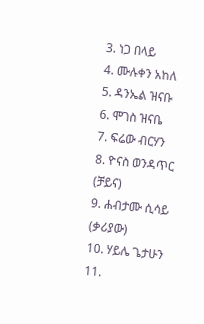3. ነጋ በላይ
4. ሙሉቀን አከለ
5. ዳንኤል ዝናቡ
6. ሞገስ ዝናቤ
7. ፍሬው ብርሃን
8. ዮናስ ወንዳጥር (ቻይና)
9. ሐብታሙ ሲሳይ (ቃሪያው)
10. ሃይሌ ጌታሁን
11.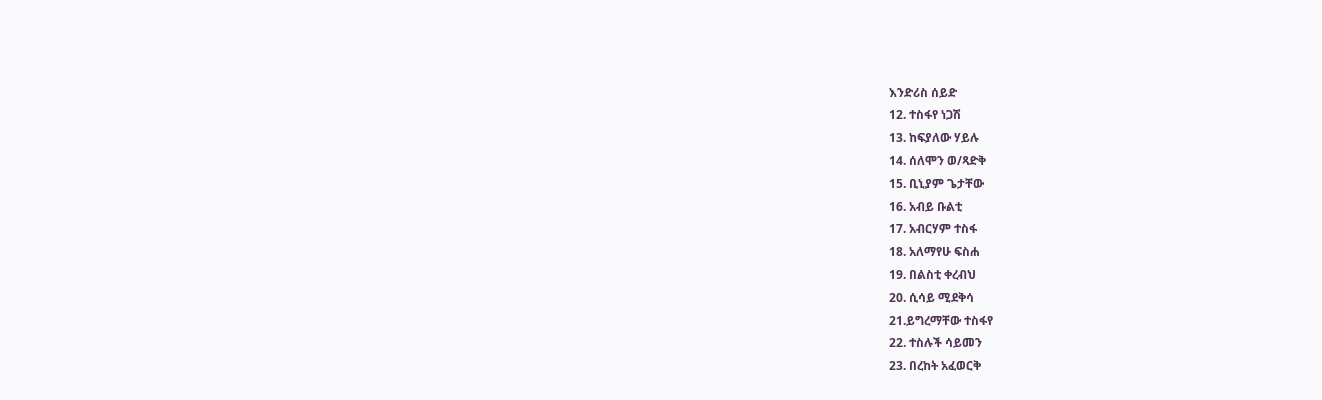እንድሪስ ሰይድ
12. ተስፋየ ነጋሽ
13. ከፍያለው ሃይሉ
14. ሰለሞን ወ/ጻድቅ
15. ቢኒያም ጌታቸው
16. አብይ ቡልቲ
17. አብርሃም ተስፋ
18. አለማየሁ ፍስሐ
19. በልስቲ ቀረብህ
20. ሲሳይ ሚደቅሳ
21.ይግረማቸው ተስፋየ
22. ተስሉች ሳይመን
23. በረከት አፈወርቅ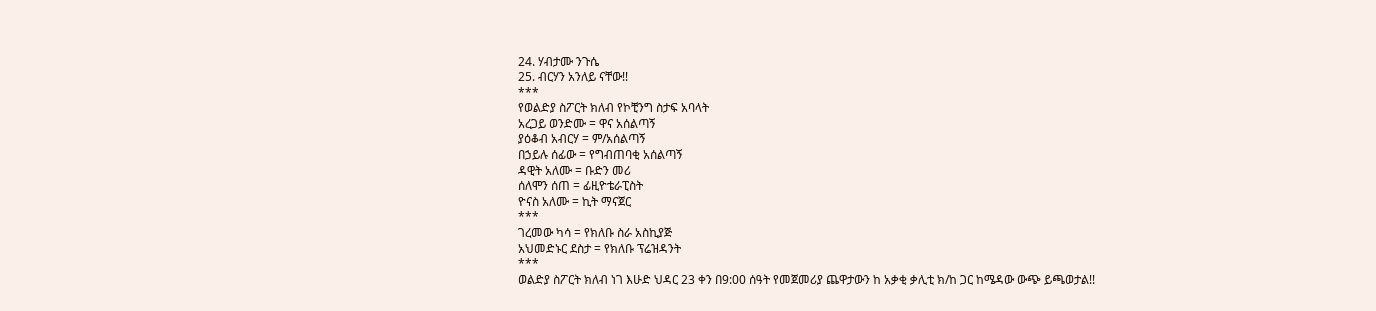24. ሃብታሙ ንጉሴ
25. ብርሃን አንለይ ናቸው!!
***
የወልድያ ስፖርት ክለብ የኮቺንግ ስታፍ አባላት
አረጋይ ወንድሙ = ዋና አሰልጣኝ
ያዕቆብ አብርሃ = ም/አሰልጣኝ
በኃይሉ ሰፊው = የግብጠባቂ አሰልጣኝ
ዳዊት አለሙ = ቡድን መሪ
ሰለሞን ሰጠ = ፊዚዮቴራፒስት
ዮናስ አለሙ = ኪት ማናጀር
***
ገረመው ካሳ = የክለቡ ስራ አስኪያጅ
አህመድኑር ደስታ = የክለቡ ፕሬዝዳንት
***
ወልድያ ስፖርት ክለብ ነገ እሁድ ህዳር 23 ቀን በ9:00 ሰዓት የመጀመሪያ ጨዋታውን ከ አቃቂ ቃሊቲ ክ/ከ ጋር ከሜዳው ውጭ ይጫወታል!!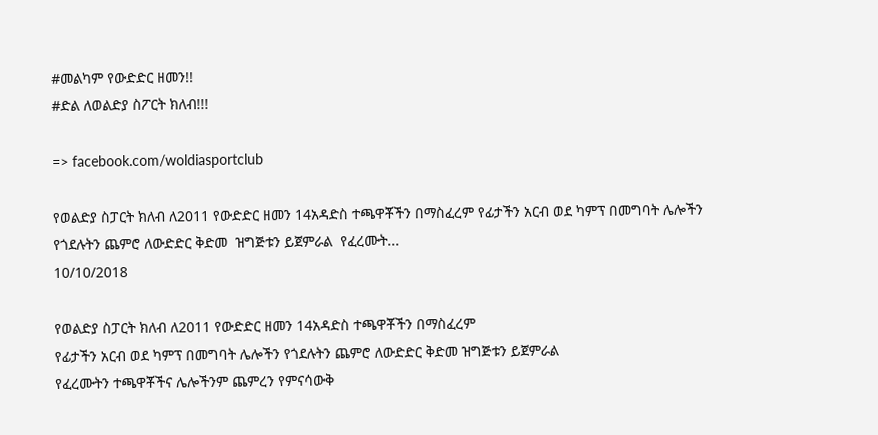#መልካም የውድድር ዘመን!!
#ድል ለወልድያ ስፖርት ክለብ!!!

=> facebook.com/woldiasportclub

የወልድያ ስፓርት ክለብ ለ2011 የውድድር ዘመን 14አዳድስ ተጫዋቾችን በማስፈረም የፊታችን አርብ ወደ ካምፕ በመግባት ሌሎችን የጎደሉትን ጨምሮ ለውድድር ቅድመ  ዝግጅቱን ይጀምራል  የፈረሙት...
10/10/2018

የወልድያ ስፓርት ክለብ ለ2011 የውድድር ዘመን 14አዳድስ ተጫዋቾችን በማስፈረም
የፊታችን አርብ ወደ ካምፕ በመግባት ሌሎችን የጎደሉትን ጨምሮ ለውድድር ቅድመ ዝግጅቱን ይጀምራል
የፈረሙትን ተጫዋቾችና ሌሎችንም ጨምረን የምናሳውቅ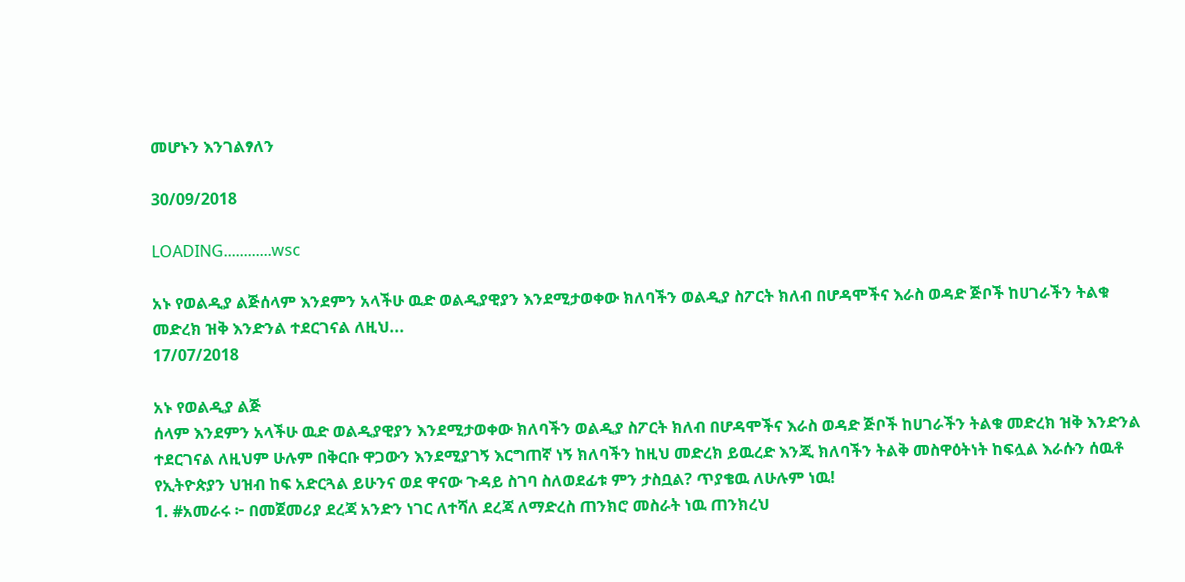መሆኑን እንገልፃለን

30/09/2018

LOADING............wsc

አኑ የወልዲያ ልጅሰላም እንደምን አላችሁ ዉድ ወልዲያዊያን እንደሚታወቀው ክለባችን ወልዲያ ስፖርት ክለብ በሆዳሞችና እራስ ወዳድ ጅቦች ከሀገራችን ትልቁ መድረክ ዝቅ እንድንል ተደርገናል ለዚህ...
17/07/2018

አኑ የወልዲያ ልጅ
ሰላም እንደምን አላችሁ ዉድ ወልዲያዊያን እንደሚታወቀው ክለባችን ወልዲያ ስፖርት ክለብ በሆዳሞችና እራስ ወዳድ ጅቦች ከሀገራችን ትልቁ መድረክ ዝቅ እንድንል ተደርገናል ለዚህም ሁሉም በቅርቡ ዋጋውን እንደሚያገኝ እርግጠኛ ነኝ ክለባችን ከዚህ መድረክ ይዉረድ እንጂ ክለባችን ትልቅ መስዋዕትነት ከፍሏል እራሱን ሰዉቶ የኢትዮጵያን ህዝብ ከፍ አድርጓል ይሁንና ወደ ዋናው ጉዳይ ስገባ ስለወደፊቱ ምን ታስቧል? ጥያቄዉ ለሁሉም ነዉ!
1. #አመራሩ ፦ በመጀመሪያ ደረጃ አንድን ነገር ለተሻለ ደረጃ ለማድረስ ጠንክሮ መስራት ነዉ ጠንክረህ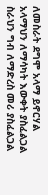ለመስራት ደግሞ አላማ ይኖርሃል አላማህን ለማሳካት እውቀት ያስፈልጋል ስራህን ግብ ለማድረስ መሪ ያስፈልጋል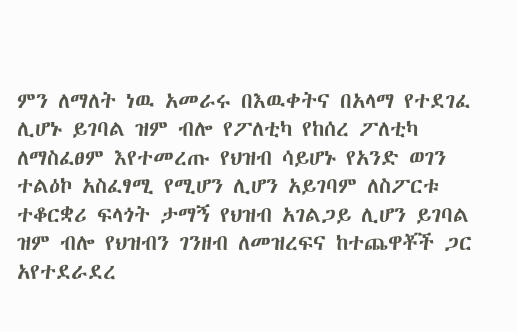ምን ለማለት ነዉ አመራሩ በእዉቀትና በአላማ የተደገፈ ሊሆኑ ይገባል ዝም ብሎ የፖለቲካ የከሰረ ፖለቲካ ለማስፈፀም እየተመረጡ የህዝብ ሳይሆኑ የአንድ ወገን ተልዕኮ አስፈፃሚ የሚሆን ሊሆን አይገባም ለስፖርቱ ተቆርቋሪ ፍላጎት ታማኝ የህዝብ አገልጋይ ሊሆን ይገባል ዝም ብሎ የህዝብን ገንዘብ ለመዝረፍና ከተጨዋቾች ጋር አየተደራደረ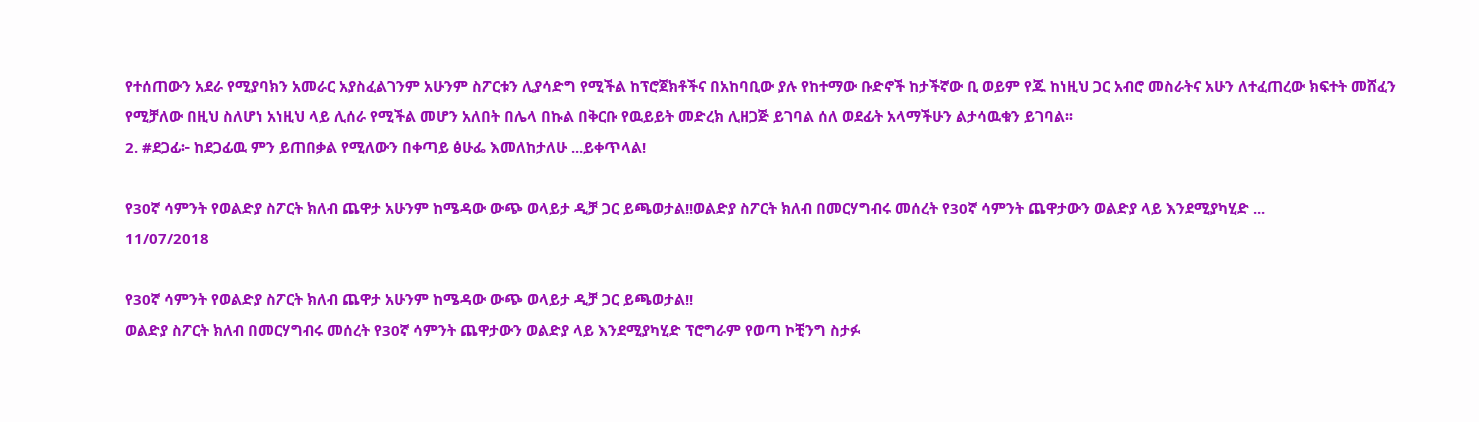የተሰጠውን አደራ የሚያባክን አመራር አያስፈልገንም አሁንም ስፖርቱን ሊያሳድግ የሚችል ከፕሮጀክቶችና በአከባቢው ያሉ የከተማው ቡድኖች ከታችኛው ቢ ወይም የጁ ከነዚህ ጋር አብሮ መስራትና አሁን ለተፈጠረው ክፍተት መሸፈን የሚቻለው በዚህ ስለሆነ አነዚህ ላይ ሊሰራ የሚችል መሆን አለበት በሌላ በኩል በቅርቡ የዉይይት መድረክ ሊዘጋጅ ይገባል ሰለ ወደፊት አላማችሁን ልታሳዉቁን ይገባል፡፡
2. #ደጋፊ፦ ከደጋፊዉ ምን ይጠበቃል የሚለውን በቀጣይ ፅሁፌ እመለከታለሁ ...ይቀጥላል!

የ30ኛ ሳምንት የወልድያ ስፖርት ክለብ ጨዋታ አሁንም ከሜዳው ውጭ ወላይታ ዲቻ ጋር ይጫወታል!!ወልድያ ስፖርት ክለብ በመርሃግብሩ መሰረት የ30ኛ ሳምንት ጨዋታውን ወልድያ ላይ እንደሚያካሂድ ...
11/07/2018

የ30ኛ ሳምንት የወልድያ ስፖርት ክለብ ጨዋታ አሁንም ከሜዳው ውጭ ወላይታ ዲቻ ጋር ይጫወታል!!
ወልድያ ስፖርት ክለብ በመርሃግብሩ መሰረት የ30ኛ ሳምንት ጨዋታውን ወልድያ ላይ እንደሚያካሂድ ፕሮግራም የወጣ ኮቺንግ ስታፉ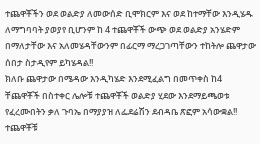ተጨዋቾችን ወደ ወልድያ ለመውሰድ ቢሞክርም እና ወደ ከተማቸው እንዲሄዱ ለማግባባት ያወያየ ቢሆንም ከ 4 ተጨዋቾች ውጭ ወደ ወልድያ አንሄድም በማለታቸው እና አለመሄዳቸውንም በፊርማ ማረጋገጣቸውን ተከትሎ ጨዋታው ሰበታ ስታዲየም ይካሄዳል!!
ክለቡ ጨዋታው በሜዳው እንዲካሄድ እንደሚፈልግ በመጥቀስ ከ4 ቸጨዋቾች በስተቀር ሌሎቹ ተጨዋቾች ወልድያ ሂደው እንደማይጫወቱ የፈረሙበትን ቃለ ጉባኤ በማያያዝ ለፌደሬሽን ደብዳቤ ጽፎም አሳውቋል!!
ተጨዋቾቹ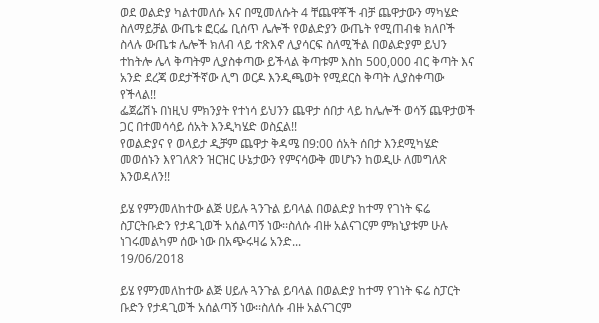ወደ ወልድያ ካልተመለሱ እና በሚመለሱት 4 ቸጨዋቾች ብቻ ጨዋታውን ማካሄድ ስለማይቻል ውጤቱ ፎርፌ ቢሰጥ ሌሎች የወልድያን ውጤት የሚጠብቁ ክለቦች ስላሉ ውጤቱ ሌሎች ክለብ ላይ ተጽእኖ ሊያሳርፍ ስለሚችል በወልድያም ይህን ተከትሎ ሌላ ቅጣትም ሊያስቀጣው ይችላል ቅጣቱም እስከ 500,000 ብር ቅጣት እና አንድ ደረጃ ወደታችኛው ሊግ ወርዶ እንዲጫወት የሚደርስ ቅጣት ሊያስቀጣው የችላል!!
ፌጀሬሽኑ በነዚህ ምክንያት የተነሳ ይህንን ጨዋታ ሰበታ ላይ ከሌሎች ወሳኝ ጨዋታወች ጋር በተመሳሳይ ሰአት እንዲካሄድ ወስኗል!!
የወልድያና የ ወላይታ ዲቻም ጨዋታ ቅዳሜ በ9:00 ሰአት ሰበታ እንደሚካሄድ መወሰኑን እየገለጽን ዝርዝር ሁኔታውን የምናሳውቅ መሆኑን ከወዲሁ ለመግለጽ እንወዳለን!!

ይሄ የምንመለከተው ልጅ ሀይሉ ጓንጉል ይባላል በወልድያ ከተማ የገነት ፍሬ ስፓርትቡድን የታዳጊወች አሰልጣኝ ነው፡፡ስለሱ ብዙ አልናገርም ምክኒያቱም ሁሉ ነገሩመልካም ሰው ነው በአጭሩዛሬ አንድ...
19/06/2018

ይሄ የምንመለከተው ልጅ ሀይሉ ጓንጉል ይባላል በወልድያ ከተማ የገነት ፍሬ ስፓርት
ቡድን የታዳጊወች አሰልጣኝ ነው፡፡ስለሱ ብዙ አልናገርም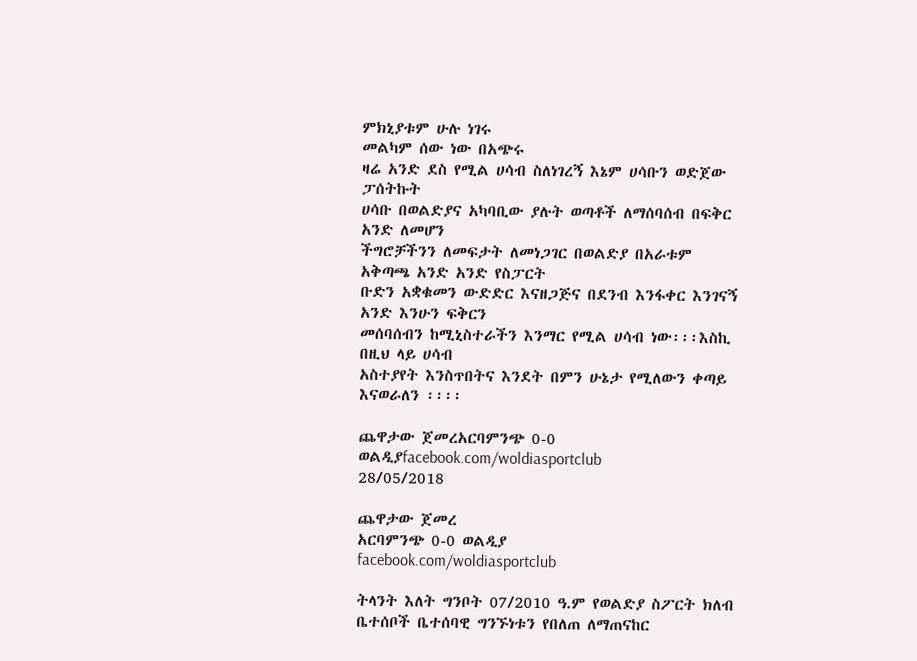ምክኒያቱም ሁሉ ነገሩ
መልካም ሰው ነው በአጭሩ
ዛሬ አንድ ደስ የሚል ሀሳብ ስለነገረኝ እኔም ሀሳቡን ወድጀው ፓሰትኩት
ሀሳቡ በወልድያና አካባቢው ያሉት ወጣቶች ለማሰባሰብ በፍቅር አንድ ለመሆን
ችግሮቻችንን ለመፍታት ለመነጋገር በወልድያ በአራቱም አቅጣጫ አንድ አንድ የስፓርት
ቡድን አቋቁመን ውድድር እናዘጋጅና በደንብ እንፋቀር እንገናኝ አንድ እንሁን ፍቅርን
መሰባሰብን ከሚኒስተራችን እንማር የሚል ሀሳብ ነው፡፡፡እስኪ በዚህ ላይ ሀሳብ
አስተያየት እንስጥበትና እንደት በምን ሁኔታ የሚለውን ቀጣይ እናወራለን ፡፡፡፡

ጨዋታው ጀመረአርባምንጭ 0-0 ወልዲያfacebook.com/woldiasportclub
28/05/2018

ጨዋታው ጀመረ
አርባምንጭ 0-0 ወልዲያ
facebook.com/woldiasportclub

ትላንት እለት ግንቦት 07/2010 ዓ.ም የወልድያ ስፖርት ክለብ ቤተሰቦች ቤተሰባዊ ግንኙነቱን የበለጠ ለማጠናከር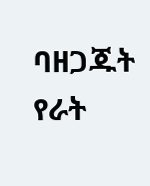ባዘጋጁት የራት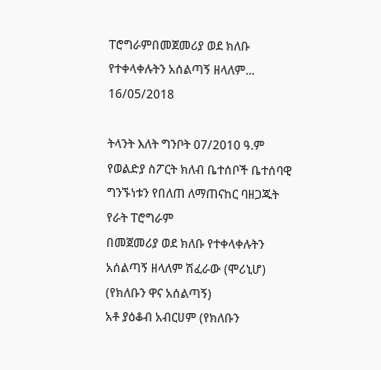ፐሮግራምበመጀመሪያ ወደ ክለቡ የተቀላቀሉትን አሰልጣኝ ዘላለም...
16/05/2018

ትላንት እለት ግንቦት 07/2010 ዓ.ም የወልድያ ስፖርት ክለብ ቤተሰቦች ቤተሰባዊ ግንኙነቱን የበለጠ ለማጠናከር ባዘጋጁት የራት ፐሮግራም
በመጀመሪያ ወደ ክለቡ የተቀላቀሉትን አሰልጣኝ ዘላለም ሽፈራው (ሞሪኒሆ) (የክለቡን ዋና አሰልጣኝ)
አቶ ያዕቆብ አብርሀም (የክለቡን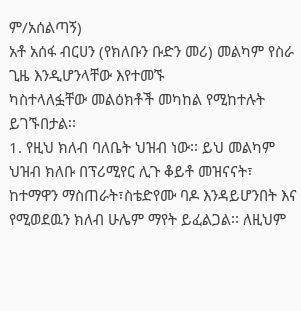ም/አሰልጣኝ)
አቶ አሰፋ ብርሀን (የክለቡን ቡድን መሪ) መልካም የስራ ጊዜ እንዲሆንላቸው እየተመኙ
ካስተላለፏቸው መልዕክቶች መካከል የሚከተሉት ይገኙበታል፡፡
1. የዚህ ክለብ ባለቤት ህዝብ ነው፡፡ ይህ መልካም ህዝብ ክለቡ በፕሪሚየር ሊጉ ቆይቶ መዝናናት፣ ከተማዋን ማስጠራት፣ስቴድየሙ ባዶ እንዳይሆንበት እና የሚወደዉን ክለብ ሁሌም ማየት ይፈልጋል፡፡ ለዚህም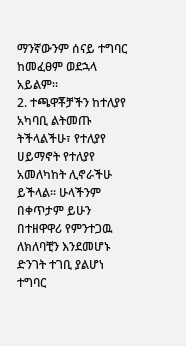ማንኛውንም ሰናይ ተግባር ከመፈፀም ወደኋላ አይልም፡፡
2. ተጫዋቾቻችን ከተለያየ አካባቢ ልትመጡ ትችላልችሁ፣ የተለያየ ሀይማኖት የተለያየ አመለካከት ሊኖራችሁ ይችላል፡፡ ሁላችንም በቀጥታም ይሁን በተዘዋዋሪ የምንተጋዉ ለክለባቺን እንደመሆኑ ድንገት ተገቢ ያልሆነ ተግባር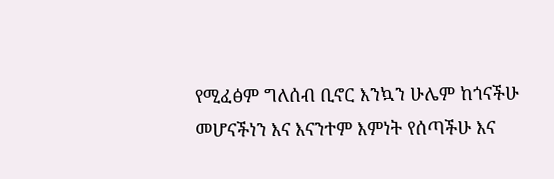የሚፈፅም ግለሰብ ቢኖር እንኳን ሁሌም ከጎናችሁ መሆናችነን እና እናንተም እምነት የሰጣችሁ እና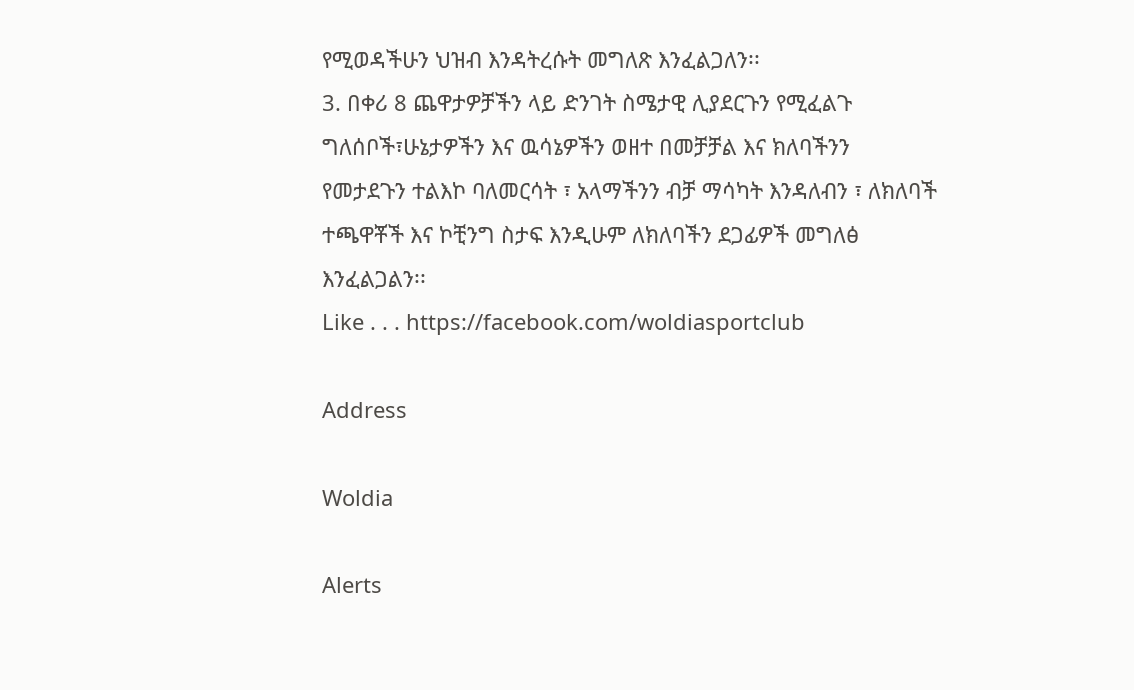የሚወዳችሁን ህዝብ እንዳትረሱት መግለጽ እንፈልጋለን፡፡
3. በቀሪ 8 ጨዋታዎቻችን ላይ ድንገት ስሜታዊ ሊያደርጉን የሚፈልጉ ግለሰቦች፣ሁኔታዎችን እና ዉሳኔዎችን ወዘተ በመቻቻል እና ክለባችንን የመታደጉን ተልእኮ ባለመርሳት ፣ አላማችንን ብቻ ማሳካት እንዳለብን ፣ ለክለባች ተጫዋቾች እና ኮቺንግ ስታፍ እንዲሁም ለክለባችን ደጋፊዎች መግለፅ እንፈልጋልን፡፡
Like . . . https://facebook.com/woldiasportclub

Address

Woldia

Alerts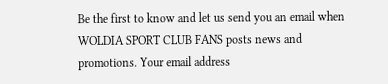Be the first to know and let us send you an email when WOLDIA SPORT CLUB FANS posts news and promotions. Your email address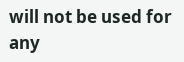will not be used for any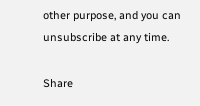other purpose, and you can unsubscribe at any time.

Share